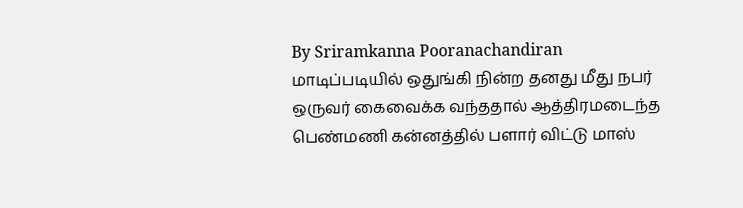By Sriramkanna Pooranachandiran
மாடிப்படியில் ஒதுங்கி நின்ற தனது மீது நபர் ஒருவர் கைவைக்க வந்ததால் ஆத்திரமடைந்த பெண்மணி கன்னத்தில் பளார் விட்டு மாஸ்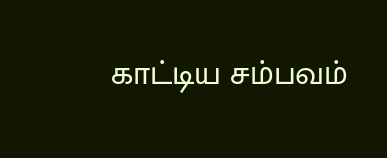காட்டிய சம்பவம்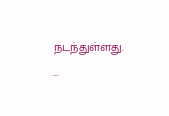நடந்துள்ளது.
...